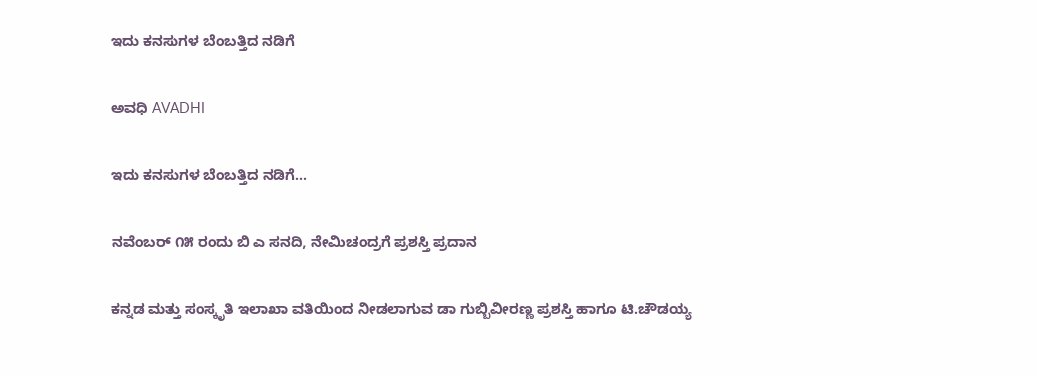ಇದು ಕನಸುಗಳ ಬೆಂಬತ್ತಿದ ನಡಿಗೆ‍

ಅವಧಿ AVADHI

ಇದು ಕನಸುಗಳ ಬೆಂಬತ್ತಿದ ನಡಿಗೆ...

ನವೆಂಬರ್ ೧೫ ರಂದು ಬಿ ಎ ಸನದಿ, ನೇಮಿಚಂದ್ರಗೆ ಪ್ರಶಸ್ತಿ ಪ್ರದಾನ

ಕನ್ನಡ ಮತ್ತು ಸಂಸ್ಕೃತಿ ಇಲಾಖಾ ವತಿಯಿಂದ ನೀಡಲಾಗುವ ಡಾ ಗುಬ್ಬಿವೀರಣ್ಣ ಪ್ರಶಸ್ತಿ ಹಾಗೂ ಟಿ.ಚೌಡಯ್ಯ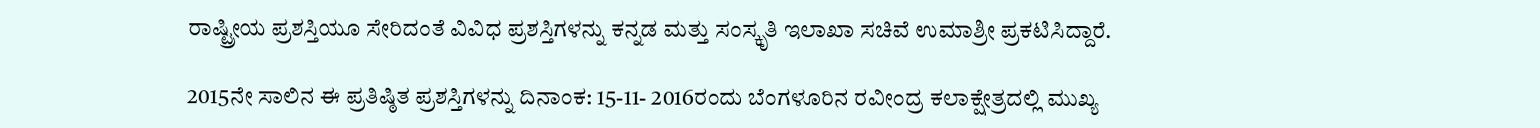ರಾಷ್ಟ್ರೀಯ ಪ್ರಶಸ್ತಿಯೂ ಸೇರಿದಂತೆ ವಿವಿಧ ಪ್ರಶಸ್ತಿಗಳನ್ನು ಕನ್ನಡ ಮತ್ತು ಸಂಸ್ಕೃತಿ ಇಲಾಖಾ ಸಚಿವೆ ಉಮಾಶ್ರೀ ಪ್ರಕಟಿಸಿದ್ದಾರೆ.

2015ನೇ ಸಾಲಿನ ಈ ಪ್ರತಿಷ್ಠಿತ ಪ್ರಶಸ್ತಿಗಳನ್ನು ದಿನಾಂಕ: 15-11- 2016ರಂದು ಬೆಂಗಳೂರಿನ ರವೀಂದ್ರ ಕಲಾಕ್ಷೇತ್ರದಲ್ಲಿ ಮುಖ್ಯ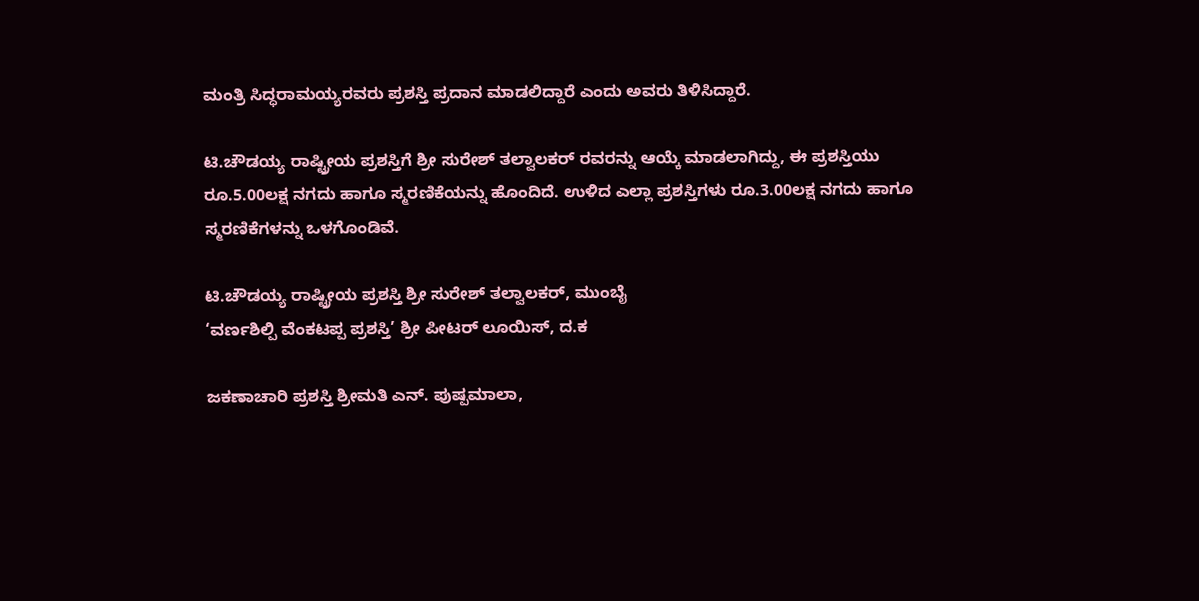ಮಂತ್ರಿ ಸಿದ್ಧರಾಮಯ್ಯರವರು ಪ್ರಶಸ್ತಿ ಪ್ರದಾನ ಮಾಡಲಿದ್ದಾರೆ ಎಂದು ಅವರು ತಿಳಿಸಿದ್ದಾರೆ.

ಟಿ.ಚೌಡಯ್ಯ ರಾಷ್ಟ್ರೀಯ ಪ್ರಶಸ್ತಿಗೆ ಶ್ರೀ ಸುರೇಶ್ ತಲ್ವಾಲಕರ್ ರವರನ್ನು ಆಯ್ಕೆ ಮಾಡಲಾಗಿದ್ದು, ಈ ಪ್ರಶಸ್ತಿಯು ರೂ.5.00ಲಕ್ಷ ನಗದು ಹಾಗೂ ಸ್ಮರಣಿಕೆಯನ್ನು ಹೊಂದಿದೆ. ಉಳಿದ ಎಲ್ಲಾ ಪ್ರಶಸ್ತಿಗಳು ರೂ.3.00ಲಕ್ಷ ನಗದು ಹಾಗೂ ಸ್ಮರಣಿಕೆಗಳನ್ನು ಒಳಗೊಂಡಿವೆ.

ಟಿ.ಚೌಡಯ್ಯ ರಾಷ್ಟ್ರೀಯ ಪ್ರಶಸ್ತಿ ಶ್ರೀ ಸುರೇಶ್ ತಲ್ವಾಲಕರ್, ಮುಂಬೈ
‘ವರ್ಣಶಿಲ್ಪಿ ವೆಂಕಟಪ್ಪ ಪ್ರಶಸ್ತಿ’ ಶ್ರೀ ಪೀಟರ್ ಲೂಯಿಸ್, ದ.ಕ

ಜಕಣಾಚಾರಿ ಪ್ರಶಸ್ತಿ ಶ್ರೀಮತಿ ಎನ್. ಪುಷ್ಪಮಾಲಾ,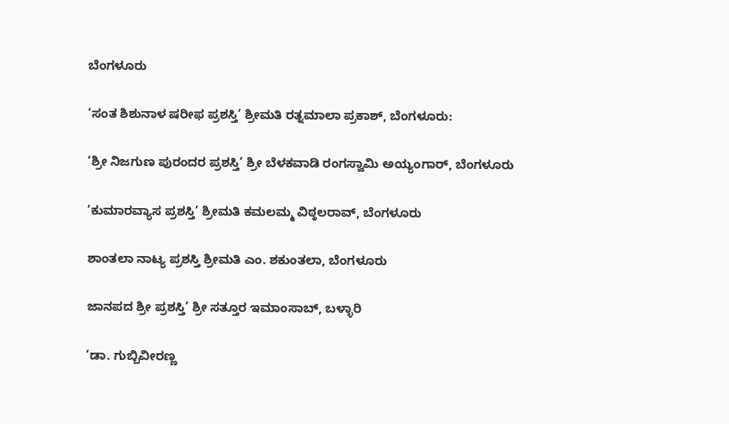ಬೆಂಗಳೂರು

‘ಸಂತ ಶಿಶುನಾಳ ಷರೀಫ ಪ್ರಶಸ್ತಿ’ ಶ್ರೀಮತಿ ರತ್ನಮಾಲಾ ಪ್ರಕಾಶ್, ಬೆಂಗಳೂರು:

‘ಶ್ರೀ ನಿಜಗುಣ ಪುರಂದರ ಪ್ರಶಸ್ತಿ’ ಶ್ರೀ ಬೆಳಕವಾಡಿ ರಂಗಸ್ವಾಮಿ ಅಯ್ಯಂಗಾರ್, ಬೆಂಗಳೂರು

‘ಕುಮಾರವ್ಯಾಸ ಪ್ರಶಸ್ತಿ’ ಶ್ರೀಮತಿ ಕಮಲಮ್ಮ ವಿಠ್ಠಲರಾವ್, ಬೆಂಗಳೂರು

ಶಾಂತಲಾ ನಾಟ್ಯ ಪ್ರಶಸ್ತಿ ಶ್ರೀಮತಿ ಎಂ. ಶಕುಂತಲಾ, ಬೆಂಗಳೂರು

ಜಾನಪದ ಶ್ರೀ ಪ್ರಶಸ್ತಿ’ ಶ್ರೀ ಸತ್ತೂರ ಇಮಾಂಸಾಬ್, ಬಳ್ಳಾರಿ

‘ಡಾ. ಗುಬ್ಬಿವೀರಣ್ಣ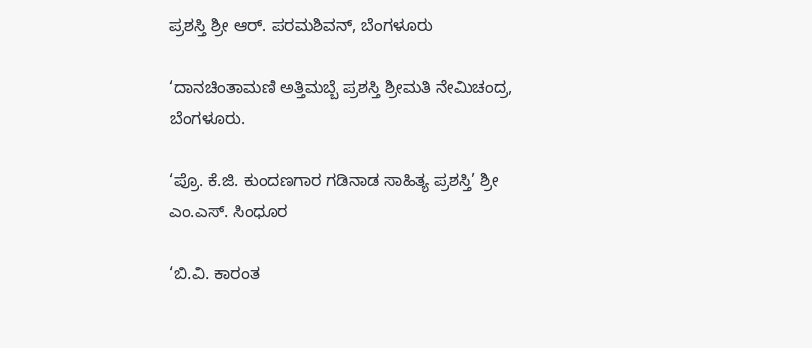ಪ್ರಶಸ್ತಿ ಶ್ರೀ ಆರ್. ಪರಮಶಿವನ್, ಬೆಂಗಳೂರು

‘ದಾನಚಿಂತಾಮಣಿ ಅತ್ತಿಮಬ್ಬೆ ಪ್ರಶಸ್ತಿ ಶ್ರೀಮತಿ ನೇಮಿಚಂದ್ರ, ಬೆಂಗಳೂರು.

‘ಪ್ರೊ. ಕೆ.ಜಿ. ಕುಂದಣಗಾರ ಗಡಿನಾಡ ಸಾಹಿತ್ಯ ಪ್ರಶಸ್ತಿ’ ಶ್ರೀ ಎಂ.ಎಸ್. ಸಿಂಧೂರ

‘ಬಿ.ವಿ. ಕಾರಂತ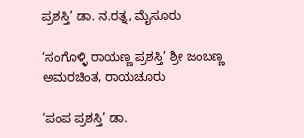ಪ್ರಶಸ್ತಿ’ ಡಾ. ನ.ರತ್ನ, ಮೈಸೂರು

‘ಸಂಗೊಳ್ಳಿ ರಾಯಣ್ಣ ಪ್ರಶಸ್ತಿ’ ಶ್ರೀ ಜಂಬಣ್ಣ ಅಮರಚಿಂತ, ರಾಯಚೂರು

‘ಪಂಪ ಪ್ರಶಸ್ತಿ’ ಡಾ.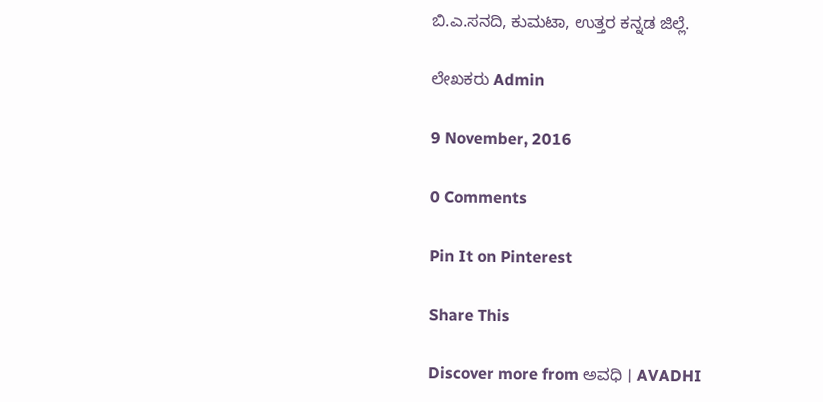ಬಿ.ಎ.ಸನದಿ, ಕುಮಟಾ, ಉತ್ತರ ಕನ್ನಡ ಜಿಲ್ಲೆ.

ಲೇಖಕರು Admin

9 November, 2016

0 Comments

Pin It on Pinterest

Share This

Discover more from ಅವಧಿ । AVADHI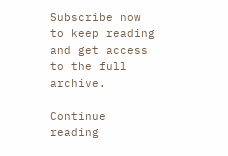Subscribe now to keep reading and get access to the full archive.

Continue reading